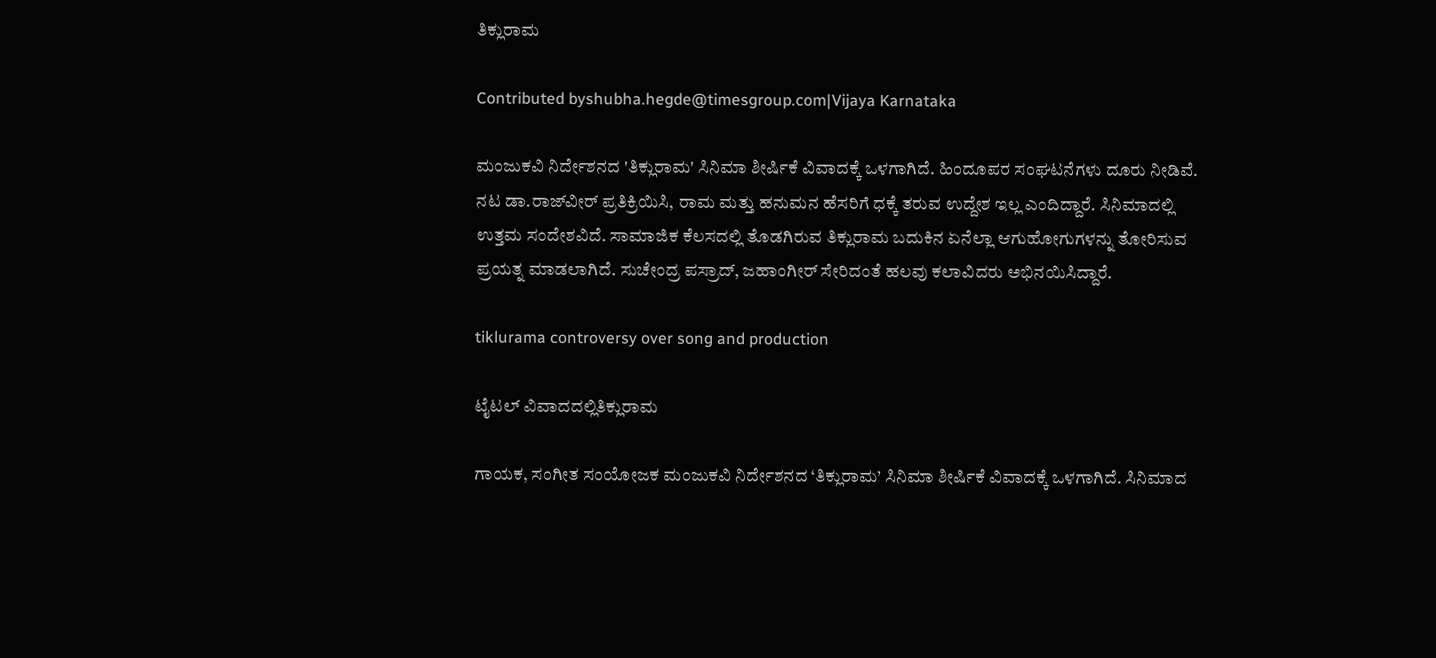ತಿಕ್ಲುರಾಮ

Contributed byshubha.hegde@timesgroup.com|Vijaya Karnataka

ಮಂಜುಕವಿ ನಿರ್ದೇಶನದ 'ತಿಕ್ಲುರಾಮ' ಸಿನಿಮಾ ಶೀರ್ಷಿಕೆ ವಿವಾದಕ್ಕೆ ಒಳಗಾಗಿದೆ. ಹಿಂದೂಪರ ಸಂಘಟನೆಗಳು ದೂರು ನೀಡಿವೆ. ನಟ ಡಾ.ರಾಜ್‌ವೀರ್‌ ಪ್ರತಿಕ್ರಿಯಿಸಿ, ರಾಮ ಮತ್ತು ಹನುಮನ ಹೆಸರಿಗೆ ಧಕ್ಕೆ ತರುವ ಉದ್ದೇಶ ಇಲ್ಲ ಎಂದಿದ್ದಾರೆ. ಸಿನಿಮಾದಲ್ಲಿ ಉತ್ತಮ ಸಂದೇಶವಿದೆ. ಸಾಮಾಜಿಕ ಕೆಲಸದಲ್ಲಿ ತೊಡಗಿರುವ ತಿಕ್ಲುರಾಮ ಬದುಕಿನ ಏನೆಲ್ಲಾ ಆಗುಹೋಗುಗಳನ್ನು ತೋರಿಸುವ ಪ್ರಯತ್ನ ಮಾಡಲಾಗಿದೆ. ಸುಚೇಂದ್ರ ಪಸ್ರಾದ್‌, ಜಹಾಂಗೀರ್‌ ಸೇರಿದಂತೆ ಹಲವು ಕಲಾವಿದರು ಅಭಿನಯಿಸಿದ್ದಾರೆ.

tiklurama controversy over song and production

ಟೈಟಲ್ ವಿವಾದದಲ್ಲಿತಿಕ್ಲುರಾಮ

ಗಾಯಕ, ಸಂಗೀತ ಸಂಯೋಜಕ ಮಂಜುಕವಿ ನಿರ್ದೇಶನದ ‘ತಿಕ್ಲುರಾಮ’ ಸಿನಿಮಾ ಶೀರ್ಷಿಕೆ ವಿವಾದಕ್ಕೆ ಒಳಗಾಗಿದೆ. ಸಿನಿಮಾದ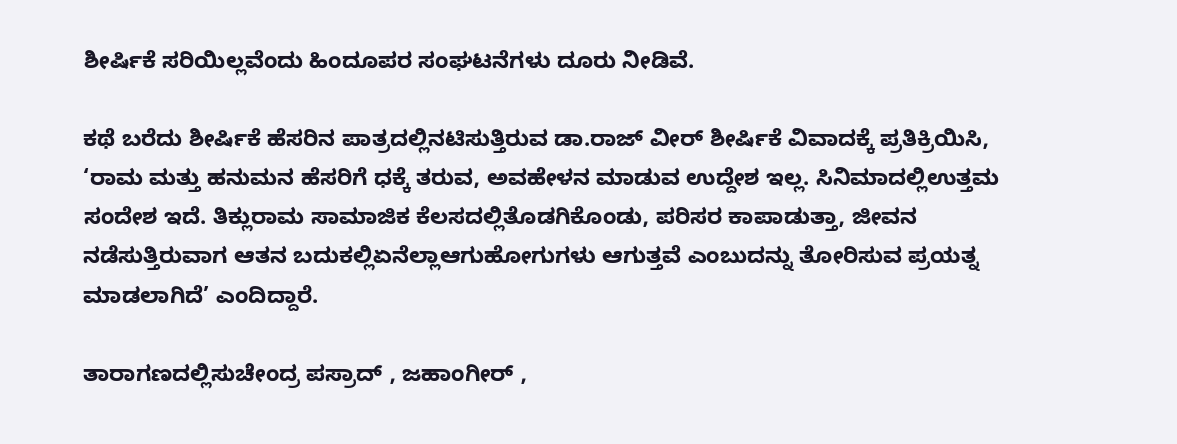ಶೀರ್ಷಿಕೆ ಸರಿಯಿಲ್ಲವೆಂದು ಹಿಂದೂಪರ ಸಂಘಟನೆಗಳು ದೂರು ನೀಡಿವೆ.

ಕಥೆ ಬರೆದು ಶೀರ್ಷಿಕೆ ಹೆಸರಿನ ಪಾತ್ರದಲ್ಲಿನಟಿಸುತ್ತಿರುವ ಡಾ.ರಾಜ್ ವೀರ್ ಶೀರ್ಷಿಕೆ ವಿವಾದಕ್ಕೆ ಪ್ರತಿಕ್ರಿಯಿಸಿ, ‘ರಾಮ ಮತ್ತು ಹನುಮನ ಹೆಸರಿಗೆ ಧಕ್ಕೆ ತರುವ, ಅವಹೇಳನ ಮಾಡುವ ಉದ್ದೇಶ ಇಲ್ಲ. ಸಿನಿಮಾದಲ್ಲಿಉತ್ತಮ ಸಂದೇಶ ಇದೆ. ತಿಕ್ಲುರಾಮ ಸಾಮಾಜಿಕ ಕೆಲಸದಲ್ಲಿತೊಡಗಿಕೊಂಡು, ಪರಿಸರ ಕಾಪಾಡುತ್ತಾ, ಜೀವನ ನಡೆಸುತ್ತಿರುವಾಗ ಆತನ ಬದುಕಲ್ಲಿಏನೆಲ್ಲಾಆಗುಹೋಗುಗಳು ಆಗುತ್ತವೆ ಎಂಬುದನ್ನು ತೋರಿಸುವ ಪ್ರಯತ್ನ ಮಾಡಲಾಗಿದೆ’ ಎಂದಿದ್ದಾರೆ.

ತಾರಾಗಣದಲ್ಲಿಸುಚೇಂದ್ರ ಪಸ್ರಾದ್ , ಜಹಾಂಗೀರ್ ,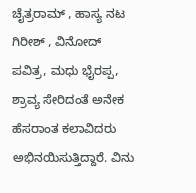ಚೈತ್ರರಾಮ್ , ಹಾಸ್ಯ ನಟ ಗಿರೀಶ್ , ವಿನೋದ್ ಪವಿತ್ರ, ಮಧು ಭೈರಪ್ಪ, ಶ್ರಾವ್ಯ ಸೇರಿದಂತೆ ಅನೇಕ ಹೆಸರಾಂತ ಕಲಾವಿದರು ಅಭಿನಯಿಸುತ್ತಿದ್ದಾರೆ. ವಿನು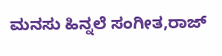ಮನಸು ಹಿನ್ನಲೆ ಸಂಗೀತ,ರಾಜ್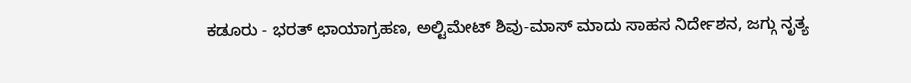ಕಡೂರು - ಭರತ್ ಛಾಯಾಗ್ರಹಣ, ಅಲ್ಟಿಮೇಟ್ ಶಿವು-ಮಾಸ್ ಮಾದು ಸಾಹಸ ನಿರ್ದೇಶನ, ಜಗ್ಗು ನೃತ್ಯ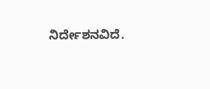ನಿರ್ದೇಶನವಿದೆ.